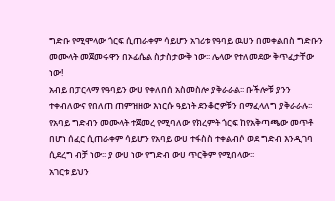ግድቡ የሚሞላው ጎርፍ ሲጠራቀም ሳይሆን አገሪቱ የዓባይ ዉሀን በመቀልበስ ግድቡን መሙላት መጀመሩዋን በኦፊሴል ስታስታውቅ ነው፡፡ ሌላው የተለመደው ቅጥፈታቸው ነው!
አብይ በፓርላማ የዓባይን ውሀ የቀለበሰ አስመስሎ ያቅራራል፡፡ ቡችሎቹ ያንን ተቀብለውና የበለጠ ጠምዝዘው እነርሱ ዓይነት ደንቆሮዎቹን በማፈላለግ ያቅራራሉ፡፡ የአባይ ግድብን መሙላት ተጀመረ የሚባለው የክረምት ጎርፍ ከየአቅጣጫው መጥቶ በሆነ ሰፈር ሲጠራቀም ሳይሆን የአባይ ውሀ ተፋስስ ተቀልብሶ ወደ ግድብ እንዲገባ ሲደረግ ብቻ ነው፡፡ ያ ውሀ ነው የግድብ ውሀ ጥርቅም የሚበላው፡፡
አገርቱ ይህን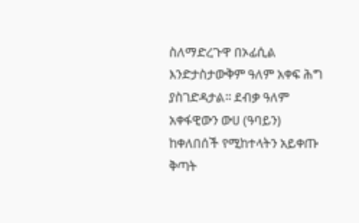ስለማድረጉዋ በኦፊሲል እንድታስታውቅም ዓለም አቀፍ ሕግ ያስገድዳታል፡፡ ደብቃ ዓለም አቀፋዊውን ውሀ (ዓባይን) ከቀለበሰች የሚከተላትን አይቀጡ ቅጣት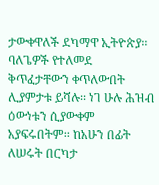ታውቀዋለች ደካማዋ ኢትዮጵያ፡፡
ባለጌዎች የተለመደ ቅጥፈታቸውን ቀጥለውበት ሊያምታቱ ይሻሉ፡፡ ነገ ሁሉ ሕዝብ ዕውነቱን ሲያውቀም አያፍሩበትም፡፡ ከአሁን በፊት ለሠሩት በርካታ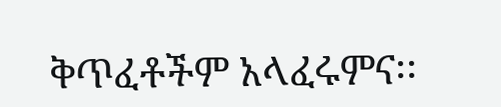ቅጥፈቶችም አላፈሩምና፡፡